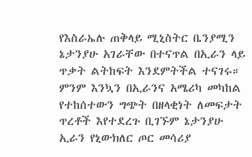የእስራኤሉ ጠቅላይ ሚኒስትር ቤንያሚን ኔታንያሁ አገራቸው በተናጥል በኢራን ላይ ጥቃት ልትከፍት እንደምትችል ተናገሩ።
ምንም እንኳን በኢራንና አሜሪካ መካከል የተከሰተውን ግጭት በዘላቂነት ለመፍታት ጥረቶች እየተደረጉ ቢገኙም ኔታንያሁ ኢራን የኒውክለር ጦር መሳሪያ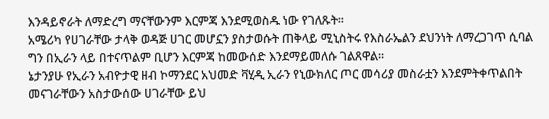እንዳይኖራት ለማድረግ ማናቸውንም እርምጃ እንደሚወስዱ ነው የገለጹት፡፡
አሜሪካ የሀገራቸው ታላቅ ወዳጅ ሀገር መሆኗን ያስታወሱት ጠቅላይ ሚኒስትሩ የእስራኤልን ደህንነት ለማረጋገጥ ሲባል ግን በኢራን ላይ በተናጥልም ቢሆን እርምጃ ከመውሰድ እንደማይመለሱ ገልጸዋል፡፡
ኔታንያሁ የኢራን አብዮታዊ ዘብ ኮማንደር አህመድ ቫሂዲ ኢራን የኒውክለር ጦር መሳሪያ መስራቷን እንደምትቀጥልበት መናገራቸውን አስታውሰው ሀገራቸው ይህ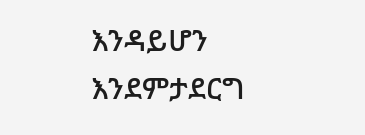እንዳይሆን እንደምታደርግ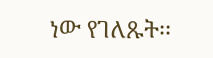ነው የገለጹት፡፡